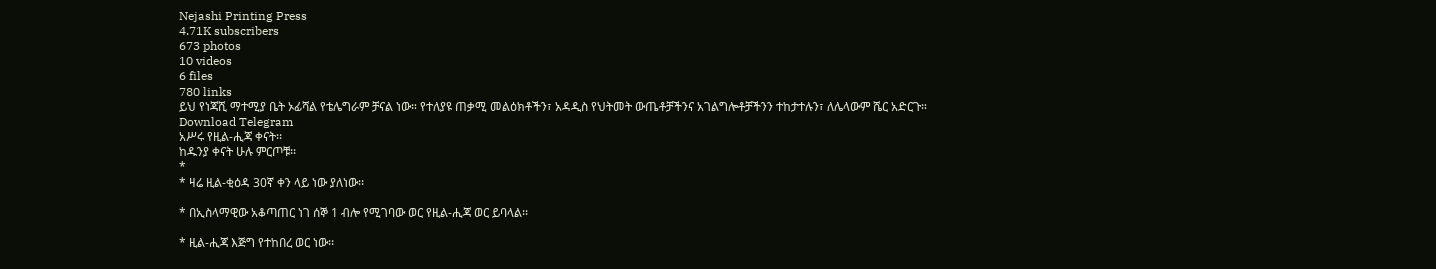Nejashi Printing Press
4.71K subscribers
673 photos
10 videos
6 files
780 links
ይህ የነጃሺ ማተሚያ ቤት ኦፊሻል የቴሌግራም ቻናል ነው። የተለያዩ ጠቃሚ መልዕክቶችን፣ አዳዲስ የህትመት ውጤቶቻችንና አገልግሎቶቻችንን ተከታተሉን፣ ለሌላውም ሼር አድርጉ።
Download Telegram
አሥሩ የዚል-ሒጃ ቀናት፡፡
ከዱንያ ቀናት ሁሉ ምርጦቹ፡፡
*
* ዛሬ ዚል-ቂዕዳ 30ኛ ቀን ላይ ነው ያለነው፡፡

* በኢስላማዊው አቆጣጠር ነገ ሰኞ 1 ብሎ የሚገባው ወር የዚል-ሒጃ ወር ይባላል፡፡

* ዚል-ሒጃ እጅግ የተከበረ ወር ነው፡፡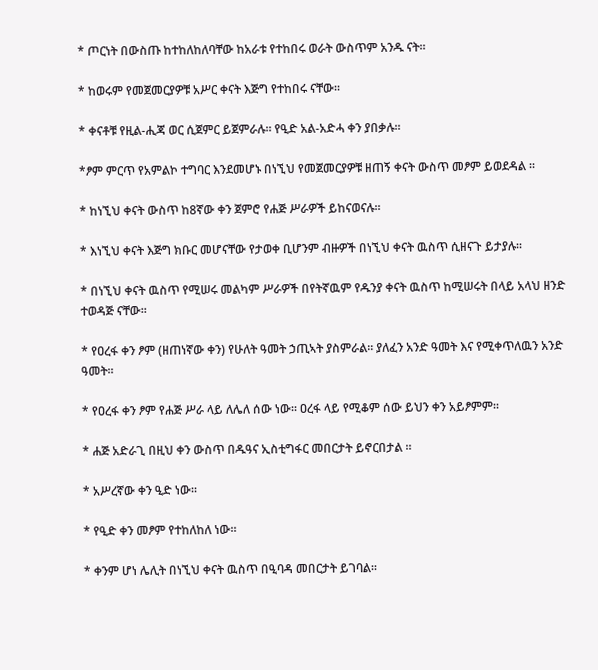* ጦርነት በውስጡ ከተከለከለባቸው ከአራቱ የተከበሩ ወራት ውስጥም አንዱ ናት፡፡

* ከወሩም የመጀመርያዎቹ አሥር ቀናት እጅግ የተከበሩ ናቸው፡፡

* ቀናቶቹ የዚል-ሒጃ ወር ሲጀምር ይጀምራሉ፡፡ የዒድ አል-አድሓ ቀን ያበቃሉ፡፡

*ፆም ምርጥ የአምልኮ ተግባር እንደመሆኑ በነኚህ የመጀመርያዎቹ ዘጠኝ ቀናት ውስጥ መፆም ይወደዳል ።

* ከነኚህ ቀናት ውስጥ ከ8ኛው ቀን ጀምሮ የሐጅ ሥራዎች ይከናወናሉ፡፡

* እነኚህ ቀናት እጅግ ክቡር መሆናቸው የታወቀ ቢሆንም ብዙዎች በነኚህ ቀናት ዉስጥ ሲዘናጉ ይታያሉ፡፡

* በነኚህ ቀናት ዉስጥ የሚሠሩ መልካም ሥራዎች በየትኛዉም የዱንያ ቀናት ዉስጥ ከሚሠሩት በላይ አላህ ዘንድ ተወዳጅ ናቸው፡፡

* የዐረፋ ቀን ፆም (ዘጠነኛው ቀን) የሁለት ዓመት ኃጢኣት ያስምራል፡፡ ያለፈን አንድ ዓመት እና የሚቀጥለዉን አንድ ዓመት፡፡

* የዐረፋ ቀን ፆም የሐጅ ሥራ ላይ ለሌለ ሰው ነው። ዐረፋ ላይ የሚቆም ሰው ይህን ቀን አይፆምም።

* ሐጅ አድራጊ በዚህ ቀን ውስጥ በዱዓና ኢስቲግፋር መበርታት ይኖርበታል ።

* አሥረኛው ቀን ዒድ ነው።

* የዒድ ቀን መፆም የተከለከለ ነው።

* ቀንም ሆነ ሌሊት በነኚህ ቀናት ዉስጥ በዒባዳ መበርታት ይገባል፡፡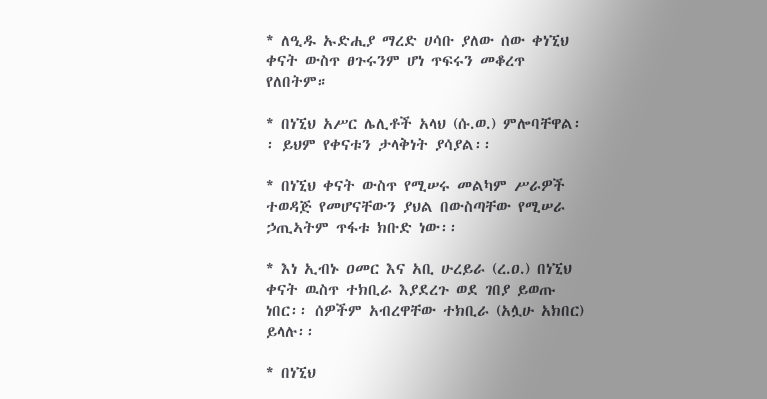* ለዒዱ ኡድሒያ ማረድ ሀሳቡ ያለው ሰው ቀነኚህ ቀናት ውስጥ ፀጉሩንም ሆነ ጥፍሩን መቆረጥ የለበትም።

* በነኚህ አሥር ሌሊቶች አላህ (ሱ.ወ.) ምሎባቸዋል፡፡ ይህም የቀናቱን ታላቅነት ያሳያል፡፡

* በነኚህ ቀናት ውስጥ የሚሠሩ መልካም ሥራዎች ተወዳጅ የመሆናቸውን ያህል በውስጣቸው የሚሠራ ኃጢኣትም ጥፋቱ ክቡድ ነው፡፡

* እነ ኢብኑ ዐመር እና አቢ ሁረይራ (ረ.ዐ.) በነኚህ ቀናት ዉስጥ ተክቢራ እያደረጉ ወደ ገበያ ይወጡ ነበር፡፡ ሰዎችም አብረዋቸው ተክቢራ (አሏሁ አክበር) ይላሉ፡፡

* በነኚህ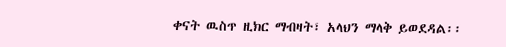ቀናት ዉስጥ ዚክር ማብዛት፣ አላህን ማላቅ ይወደዳል፡፡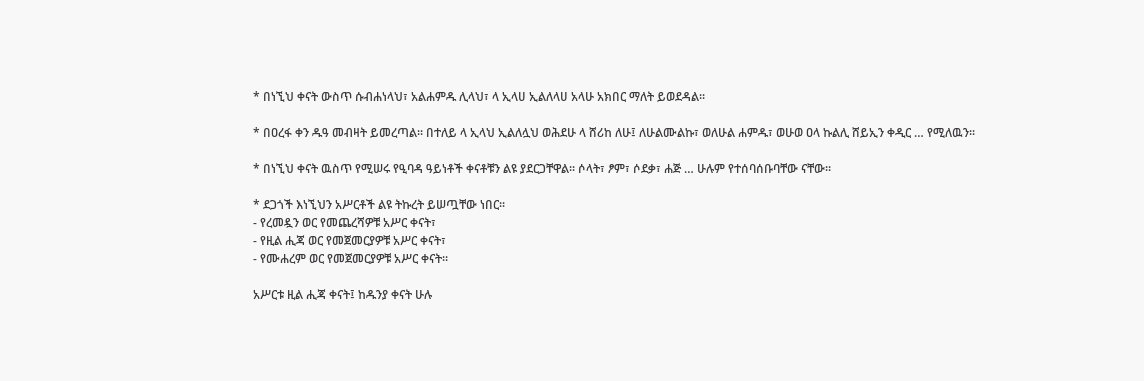* በነኚህ ቀናት ውስጥ ሱብሐነላህ፣ አልሐምዱ ሊላህ፣ ላ ኢላሀ ኢልለላሀ አላሁ አክበር ማለት ይወደዳል፡፡

* በዐረፋ ቀን ዱዓ መብዛት ይመረጣል፡፡ በተለይ ላ ኢላህ ኢልለሏህ ወሕደሁ ላ ሸሪከ ለሁ፤ ለሁልሙልኩ፣ ወለሁል ሐምዱ፣ ወሁወ ዐላ ኩልሊ ሸይኢን ቀዲር … የሚለዉን፡፡

* በነኚህ ቀናት ዉስጥ የሚሠሩ የዒባዳ ዓይነቶች ቀናቶቹን ልዩ ያደርጋቸዋል፡፡ ሶላት፣ ፆም፣ ሶደቃ፣ ሐጅ … ሁሉም የተሰባሰቡባቸው ናቸው፡፡

* ደጋጎች እነኚህን አሥርቶች ልዩ ትኩረት ይሠጧቸው ነበር፡፡
- የረመዷን ወር የመጨረሻዎቹ አሥር ቀናት፣
- የዚል ሒጃ ወር የመጀመርያዎቹ አሥር ቀናት፣
- የሙሐረም ወር የመጀመርያዎቹ አሥር ቀናት፡፡

አሥርቱ ዚል ሒጃ ቀናት፤ ከዱንያ ቀናት ሁሉ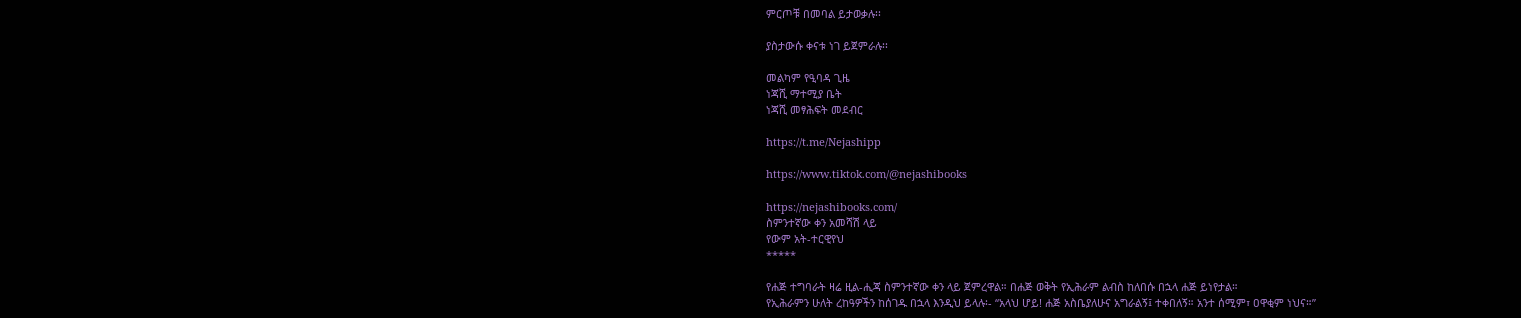ምርጦቹ በመባል ይታወቃሉ፡፡

ያስታውሱ ቀናቱ ነገ ይጀምራሉ፡፡

መልካም የዒባዳ ጊዜ
ነጃሺ ማተሚያ ቤት
ነጃሺ መፃሕፍት መደብር

https://t.me/Nejashipp

https://www.tiktok.com/@nejashibooks

https://nejashibooks.com/
ስምንተኛው ቀን አመሻሽ ላይ
የውም አት-ተርዊየህ
*****

የሐጅ ተግባራት ዛሬ ዚል-ሒጃ ስምንተኛው ቀን ላይ ጀምረዋል። በሐጅ ወቅት የኢሕራም ልብስ ከለበሱ በኋላ ሐጅ ይነየታል።
የኢሕራምን ሁለት ረከዓዎችን ከሰገዱ በኋላ እንዲህ ይላሉ፡- “አላህ ሆይ! ሐጅ አስቤያለሁና አግራልኝ፤ ተቀበለኝ። አንተ ሰሚም፣ ዐዋቂም ነህና።”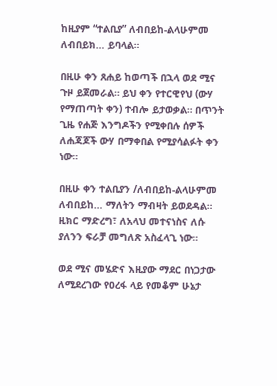ከዚያም “ተልቢያ” ለብበይከ-ልላሁምመ ለብበይክ… ይባላል።

በዚሁ ቀን ጸሐይ ከወጣች በኋላ ወደ ሚና ጉዞ ይጀመራል። ይህ ቀን የተርዊየህ (ውሃ የማጠጣት ቀን) ተብሎ ይታወቃል። በጥንት ጊዜ የሐጅ እንግዶችን የሚቀበሉ ሰዎች ለሐጃጆች ውሃ በማቀበል የሚያሳልፉት ቀን ነው።

በዚሁ ቀን ተልቢያን /ለብበይከ-ልላሁምመ ለብበይከ… ማለትን ማብዛት ይወደዳል። ዚክር ማድረግ፣ ለአላህ መተናነስና ለሱ ያለንን ፍራቻ መግለጽ አስፈላጊ ነው።

ወደ ሚና መሄድና እዚያው ማደር በነጋታው ለሚደረገው የዐረፋ ላይ የመቆም ሁኔታ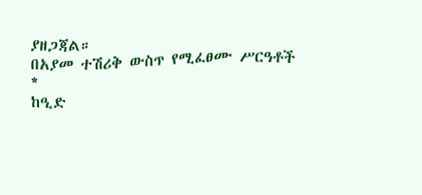ያዘጋጃል።
በአያመ ተሽሪቅ ውስጥ የሚፈፀሙ ሥርዓቶች
*
ከዒድ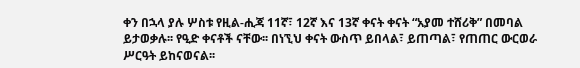ቀን በኋላ ያሉ ሦስቱ የዚል-ሒጃ 11ኛ፣ 12ኛ እና 13ኛ ቀናት ቀናት “አያመ ተሸሪቅ” በመባል ይታወቃሉ፡፡ የዒድ ቀናቶች ናቸው፡፡ በነኚህ ቀናት ውስጥ ይበላል፣ ይጠጣል፣ የጠጠር ውርወራ ሥርዓት ይከናወናል፡፡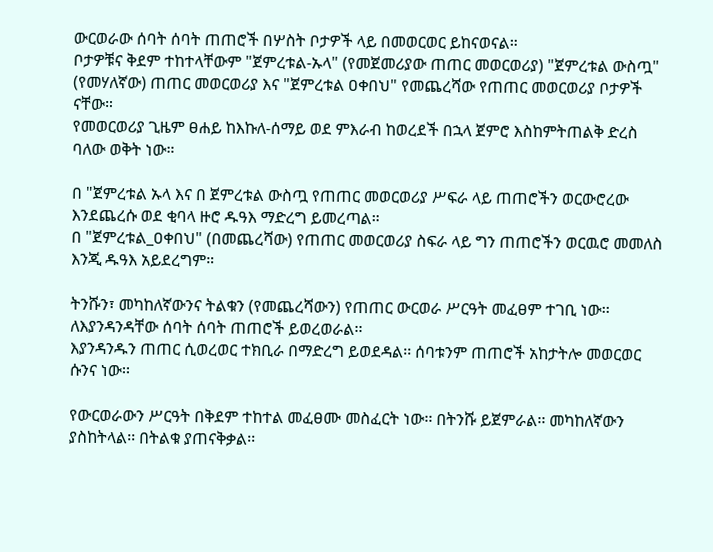ውርወራው ሰባት ሰባት ጠጠሮች በሦስት ቦታዎች ላይ በመወርወር ይከናወናል።
ቦታዎቹና ቅደም ተከተላቸውም "ጀምረቱል-ኡላ" (የመጀመሪያው ጠጠር መወርወሪያ) "ጀምረቱል ውስጧ" (የመሃለኛው) ጠጠር መወርወሪያ እና "ጀምረቱል ዐቀበህ" የመጨረሻው የጠጠር መወርወሪያ ቦታዎች ናቸው።
የመወርወሪያ ጊዜም ፀሐይ ከእኩለ-ሰማይ ወደ ምእራብ ከወረደች በኋላ ጀምሮ እስከምትጠልቅ ድረስ ባለው ወቅት ነው።

በ "ጀምረቱል ኡላ እና በ ጀምረቱል ውስጧ የጠጠር መወርወሪያ ሥፍራ ላይ ጠጠሮችን ወርውሮረው እንደጨረሱ ወደ ቂባላ ዙሮ ዱዓእ ማድረግ ይመረጣል።
በ "ጀምረቱል_ዐቀበህ" (በመጨረሻው) የጠጠር መወርወሪያ ስፍራ ላይ ግን ጠጠሮችን ወርዉሮ መመለስ እንጂ ዱዓእ አይደረግም።

ትንሹን፣ መካከለኛውንና ትልቁን (የመጨረሻውን) የጠጠር ውርወራ ሥርዓት መፈፀም ተገቢ ነው፡፡ ለእያንዳንዳቸው ሰባት ሰባት ጠጠሮች ይወረወራል፡፡
እያንዳንዱን ጠጠር ሲወረወር ተክቢራ በማድረግ ይወደዳል፡፡ ሰባቱንም ጠጠሮች አከታትሎ መወርወር ሱንና ነው፡፡

የውርወራውን ሥርዓት በቅደም ተከተል መፈፀሙ መስፈርት ነው፡፡ በትንሹ ይጀምራል፡፡ መካከለኛውን ያስከትላል፡፡ በትልቁ ያጠናቅቃል፡፡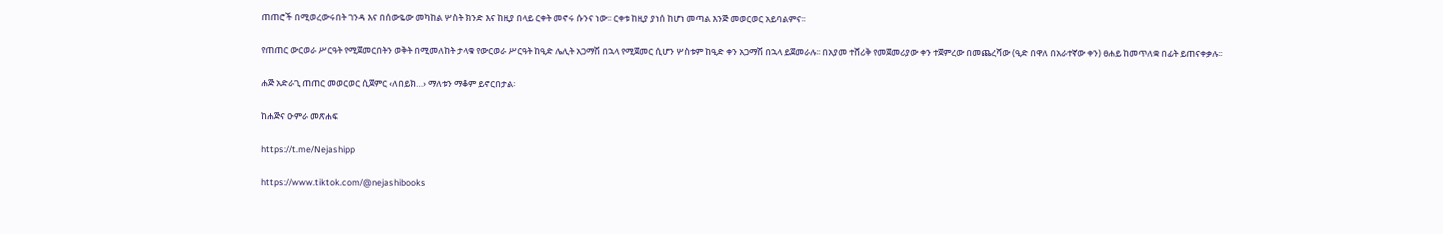ጠጠሮች በሚወረውሩበት ገንዳ እና በሰውዬው መካከል ሦስት ክንድ እና ከዚያ በላይ ርቀት መኖሩ ሱንና ነው፡፡ ርቀቱ ከዚያ ያነሰ ከሆነ መጣል እንጅ መወርወር አይባልምና፡፡

የጠጠር ውርወራ ሥርዓት የሚጀመርበትን ወቅት በሚመለከት ታላቁ የውርወራ ሥርዓት ከዒድ ሌሊት አጋማሽ በኋላ የሚጀመር ሲሆን ሦስቱም ከዒድ ቀን አጋማሽ በኋላ ይጀመራሉ፡፡ በአያመ ተሸሪቅ የመጀመሪያው ቀን ተጀምረው በመጨረሻው (ዒድ በዋለ በአራተኛው ቀን) ፀሐይ ከመጥለቋ በፊት ይጠናቀቃሉ፡፡

ሐጅ አድራጊ ጠጠር መወርወር ሲጀምር ‹ለበይክ…› ማለቱን ማቆም ይኖርበታል፡

ከሐጅና ዑምራ መጽሐፍ

https://t.me/Nejashipp

https://www.tiktok.com/@nejashibooks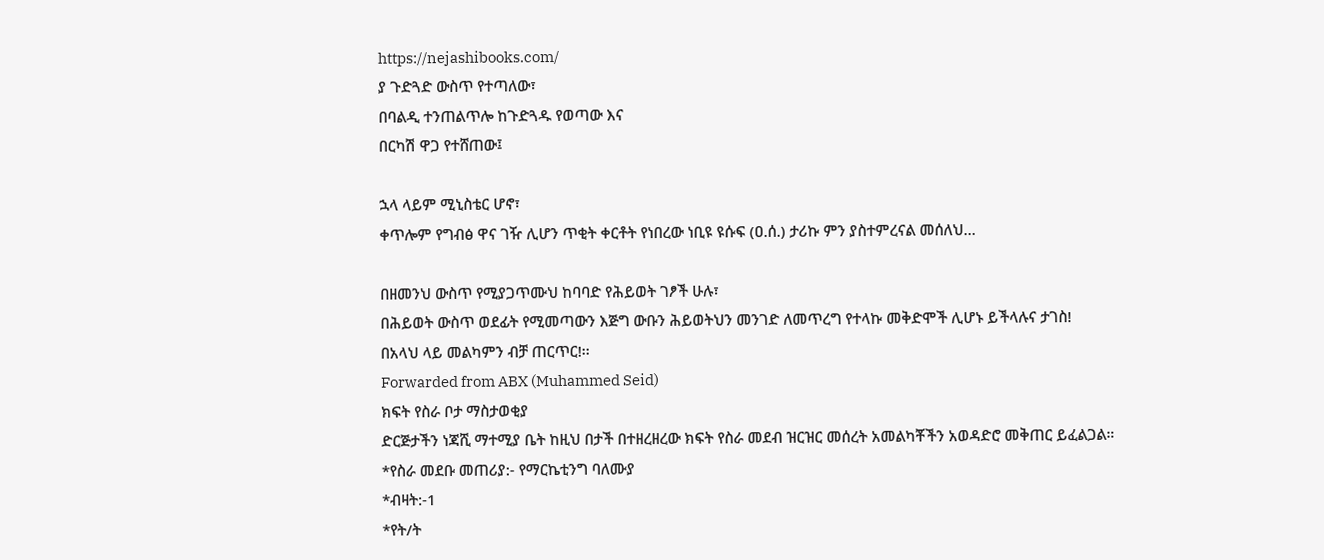https://nejashibooks.com/
ያ ጉድጓድ ውስጥ የተጣለው፣
በባልዲ ተንጠልጥሎ ከጉድጓዱ የወጣው እና
በርካሽ ዋጋ የተሸጠው፤

ኋላ ላይም ሚኒስቴር ሆኖ፣
ቀጥሎም የግብፅ ዋና ገዥ ሊሆን ጥቂት ቀርቶት የነበረው ነቢዩ ዩሱፍ (ዐ.ሰ.) ታሪኩ ምን ያስተምረናል መሰለህ…

በዘመንህ ውስጥ የሚያጋጥሙህ ከባባድ የሕይወት ገፆች ሁሉ፣
በሕይወት ውስጥ ወደፊት የሚመጣውን እጅግ ውቡን ሕይወትህን መንገድ ለመጥረግ የተላኩ መቅድሞች ሊሆኑ ይችላሉና ታገስ!
በአላህ ላይ መልካምን ብቻ ጠርጥር!፡፡
Forwarded from ABX (Muhammed Seid)
ክፍት የስራ ቦታ ማስታወቂያ
ድርጅታችን ነጃሺ ማተሚያ ቤት ከዚህ በታች በተዘረዘረው ክፍት የስራ መደብ ዝርዝር መሰረት አመልካቾችን አወዳድሮ መቅጠር ይፈልጋል።
*የስራ መደቡ መጠሪያ:- የማርኬቲንግ ባለሙያ
*ብዛት:-1
*የት/ት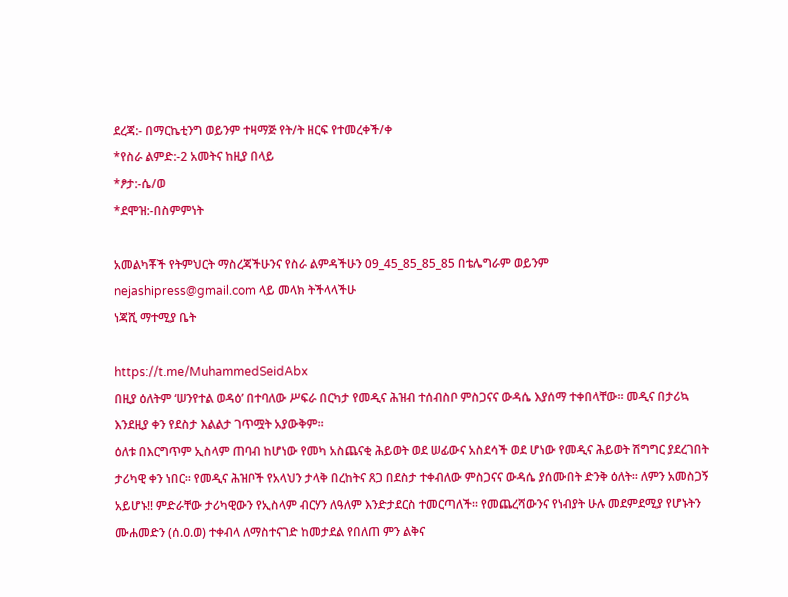ደረጃ:- በማርኬቲንግ ወይንም ተዛማጅ የት/ት ዘርፍ የተመረቀች/ቀ
*የስራ ልምድ:-2 አመትና ከዚያ በላይ
*ፆታ:-ሴ/ወ
*ደሞዝ:-በስምምነት

አመልካቾች የትምህርት ማስረጃችሁንና የስራ ልምዳችሁን 09_45_85_85_85 በቴሌግራም ወይንም
nejashipress@gmail.com ላይ መላክ ትችላላችሁ
ነጃሺ ማተሚያ ቤት

https://t.me/MuhammedSeidAbx
በዚያ ዕለትም ‘ሠንየተል ወዳዕ’ በተባለው ሥፍራ በርካታ የመዲና ሕዝብ ተሰብስቦ ምስጋናና ውዳሴ እያሰማ ተቀበላቸው፡፡ መዲና በታሪኳ እንደዚያ ቀን የደስታ እልልታ ገጥሟት አያውቅም፡፡
ዕለቱ በእርግጥም ኢስላም ጠባብ ከሆነው የመካ አስጨናቂ ሕይወት ወደ ሠፊውና አስደሳች ወደ ሆነው የመዲና ሕይወት ሽግግር ያደረገበት ታሪካዊ ቀን ነበር፡፡ የመዲና ሕዝቦች የአላህን ታላቅ በረከትና ጸጋ በደስታ ተቀብለው ምስጋናና ውዳሴ ያሰሙበት ድንቅ ዕለት፡፡ ለምን አመስጋኝ አይሆኑ!! ምድራቸው ታሪካዊውን የኢስላም ብርሃን ለዓለም እንድታደርስ ተመርጣለች፡፡ የመጨረሻውንና የነብያት ሁሉ መደምደሚያ የሆኑትን ሙሐመድን (ሰ.ዐ.ወ) ተቀብላ ለማስተናገድ ከመታደል የበለጠ ምን ልቅና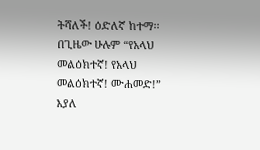ትሻለች! ዕድለኛ ከተማ፡፡ በጊዜው ሁሉም “የአላህ መልዕክተኛ! የአላህ መልዕክተኛ! ሙሐመድ!” እያለ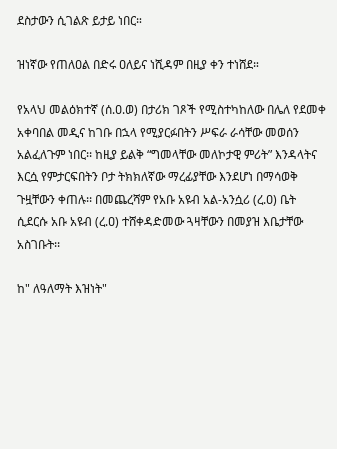ደስታውን ሲገልጽ ይታይ ነበር።

ዝነኛው የጠለዐል በድሩ ዐለይና ነሺዳም በዚያ ቀን ተነሸደ።

የአላህ መልዕክተኛ (ሰ.ዐ.ወ) በታሪክ ገጾች የሚስተካከለው በሌለ የደመቀ አቀባበል መዲና ከገቡ በኋላ የሚያርፉበትን ሥፍራ ራሳቸው መወሰን አልፈለጉም ነበር፡፡ ከዚያ ይልቅ “ግመላቸው መለኮታዊ ምሪት” እንዳላትና እርሷ የምታርፍበትን ቦታ ትክክለኛው ማረፊያቸው እንደሆነ በማሳወቅ ጉዟቸውን ቀጠሉ፡፡ በመጨረሻም የአቡ አዩብ አል-አንሷሪ (ረ.ዐ) ቤት ሲደርሱ አቡ አዩብ (ረ.ዐ) ተሸቀዳድመው ጓዛቸውን በመያዝ እቤታቸው አስገቡት፡፡

ከ" ለዓለማት እዝነት"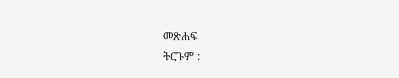መጽሐፍ
ትርጉም :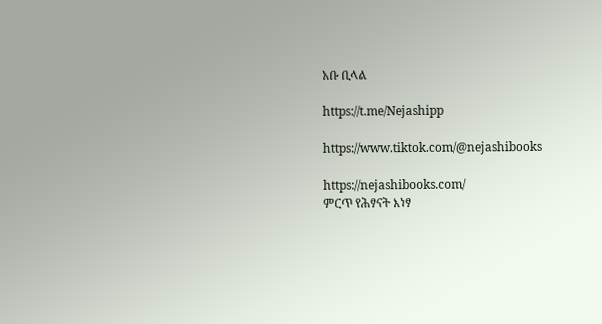አቡ ቢላል

https://t.me/Nejashipp

https://www.tiktok.com/@nejashibooks

https://nejashibooks.com/
ምርጥ የሕፃናት እነፃ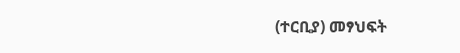(ተርቢያ) መፃህፍት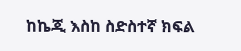ከኬጂ እስከ ስድስተኛ ክፍል